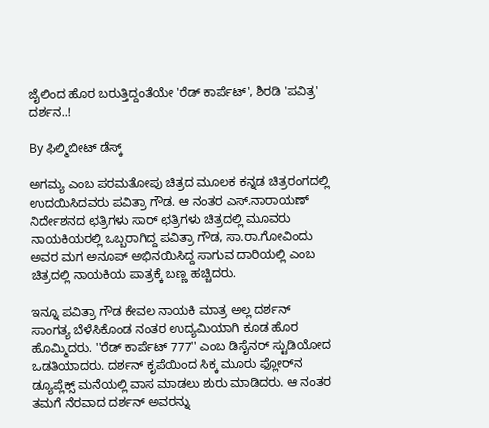ಜೈಲಿಂದ ಹೊರ ಬರುತ್ತಿದ್ದಂತೆಯೇ 'ರೆಡ್ ಕಾರ್ಪೆಟ್', ಶಿರಡಿ 'ಪವಿತ್ರ' ದರ್ಶನ..!

By ಫಿಲ್ಮಿಬೀಟ್ ಡೆಸ್ಕ್

ಅಗಮ್ಯ ಎಂಬ ಪರಮತೋಪು ಚಿತ್ರದ ಮೂಲಕ ಕನ್ನಡ ಚಿತ್ರರಂಗದಲ್ಲಿ ಉದಯಿಸಿದವರು ಪವಿತ್ರಾ ಗೌಡ. ಆ ನಂತರ ಎಸ್.ನಾರಾಯಣ್ ನಿರ್ದೇಶನದ ಛತ್ರಿಗಳು ಸಾರ್ ಛತ್ರಿಗಳು ಚಿತ್ರದಲ್ಲಿ ಮೂವರು ನಾಯಕಿಯರಲ್ಲಿ ಒಬ್ಬರಾಗಿದ್ದ ಪವಿತ್ರಾ ಗೌಡ, ಸಾ.ರಾ.ಗೋವಿಂದು ಅವರ ಮಗ ಅನೂಪ್ ಅಭಿನಯಿಸಿದ್ದ ಸಾಗುವ ದಾರಿಯಲ್ಲಿ ಎಂಬ ಚಿತ್ರದಲ್ಲಿ ನಾಯಕಿಯ ಪಾತ್ರಕ್ಕೆ ಬಣ್ಣ ಹಚ್ಚಿದರು.

ಇನ್ನೂ ಪವಿತ್ರಾ ಗೌಡ ಕೇವಲ ನಾಯಕಿ ಮಾತ್ರ ಅಲ್ಲ ದರ್ಶನ್ ಸಾಂಗತ್ಯ ಬೆಳೆಸಿಕೊಂಡ ನಂತರ ಉದ್ಯಮಿಯಾಗಿ ಕೂಡ ಹೊರ ಹೊಮ್ಮಿದರು. ''ರೆಡ್ ಕಾರ್ಪೆಟ್ 777'' ಎಂಬ ಡಿಸೈನರ್ ಸ್ಟುಡಿಯೋದ ಒಡತಿಯಾದರು. ದರ್ಶನ್ ಕೃಪೆಯಿಂದ ಸಿಕ್ಕ ಮೂರು ಫ್ಲೋರ್‌ನ ಡ್ಯೂಪ್ಲೆಕ್ಸ್ ಮನೆಯಲ್ಲಿ ವಾಸ ಮಾಡಲು ಶುರು ಮಾಡಿದರು. ಆ ನಂತರ ತಮಗೆ ನೆರವಾದ ದರ್ಶನ್ ಅವರನ್ನು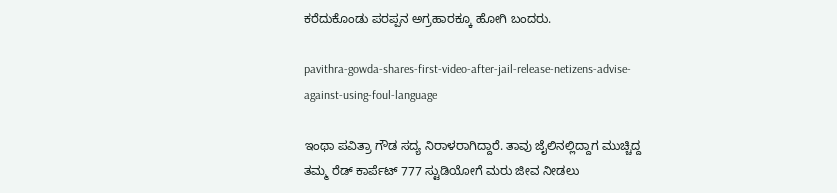ಕರೆದುಕೊಂಡು ಪರಪ್ಪನ ಅಗ್ರಹಾರಕ್ಕೂ ಹೋಗಿ ಬಂದರು.

pavithra-gowda-shares-first-video-after-jail-release-netizens-advise-against-using-foul-language

ಇಂಥಾ ಪವಿತ್ರಾ ಗೌಡ ಸದ್ಯ ನಿರಾಳರಾಗಿದ್ದಾರೆ. ತಾವು ಜೈಲಿನಲ್ಲಿದ್ದಾಗ ಮುಚ್ಚಿದ್ದ ತಮ್ಮ ರೆಡ್‌ ಕಾರ್ಪೆಟ್ 777 ಸ್ಟುಡಿಯೋಗೆ ಮರು ಜೀವ ನೀಡಲು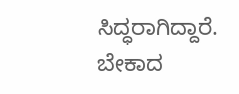ಸಿದ್ಧರಾಗಿದ್ದಾರೆ. ಬೇಕಾದ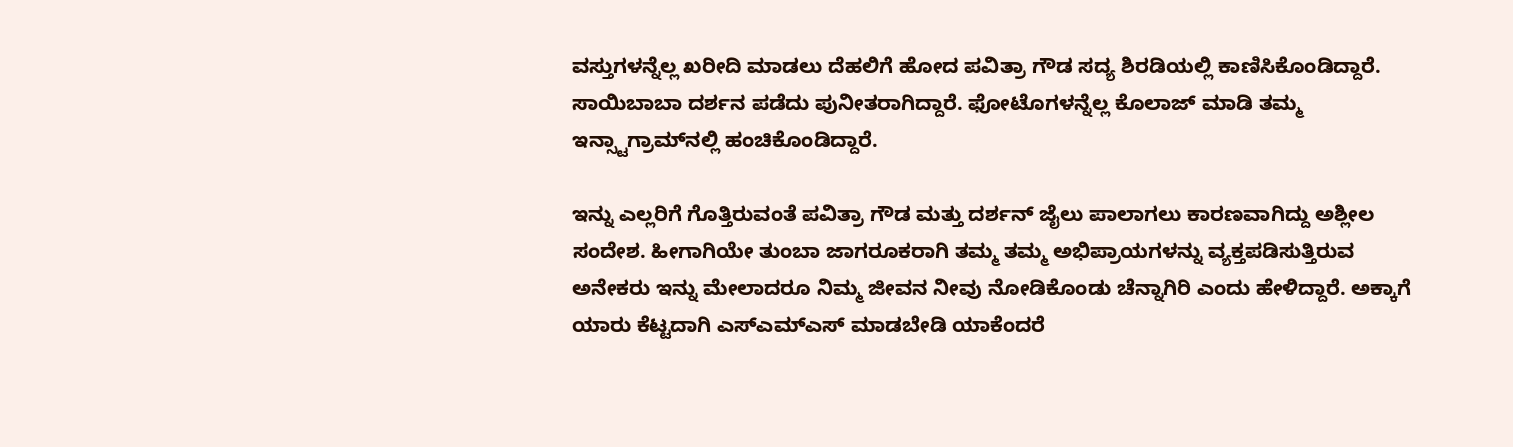ವಸ್ತುಗಳನ್ನೆಲ್ಲ ಖರೀದಿ ಮಾಡಲು ದೆಹಲಿಗೆ ಹೋದ ಪವಿತ್ರಾ ಗೌಡ ಸದ್ಯ ಶಿರಡಿಯಲ್ಲಿ ಕಾಣಿಸಿಕೊಂಡಿದ್ದಾರೆ. ಸಾಯಿಬಾಬಾ ದರ್ಶನ ಪಡೆದು ಪುನೀತರಾಗಿದ್ದಾರೆ. ಫೋಟೊಗಳನ್ನೆಲ್ಲ ಕೊಲಾಜ್ ಮಾಡಿ ತಮ್ಮ ಇನ್ಸ್ಟಾಗ್ರಾಮ್‌ನಲ್ಲಿ ಹಂಚಿಕೊಂಡಿದ್ದಾರೆ.

ಇನ್ನು ಎಲ್ಲರಿಗೆ ಗೊತ್ತಿರುವಂತೆ ಪವಿತ್ರಾ ಗೌಡ ಮತ್ತು ದರ್ಶನ್ ಜೈಲು ಪಾಲಾಗಲು ಕಾರಣವಾಗಿದ್ದು ಅಶ್ಲೀಲ ಸಂದೇಶ. ಹೀಗಾಗಿಯೇ ತುಂಬಾ ಜಾಗರೂಕರಾಗಿ ತಮ್ಮ ತಮ್ಮ ಅಭಿಪ್ರಾಯಗಳನ್ನು ವ್ಯಕ್ತಪಡಿಸುತ್ತಿರುವ ಅನೇಕರು ಇನ್ನು ಮೇಲಾದರೂ ನಿಮ್ಮ ಜೀವನ ನೀವು ನೋಡಿಕೊಂಡು ಚೆನ್ನಾಗಿರಿ ಎಂದು ಹೇಳಿದ್ದಾರೆ. ಅಕ್ಕಾಗೆ ಯಾರು ಕೆಟ್ಟದಾಗಿ ಎಸ್‌ಎಮ್‌ಎಸ್ ಮಾಡಬೇಡಿ ಯಾಕೆಂದರೆ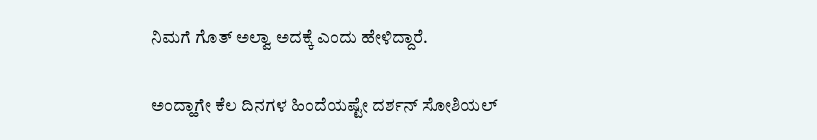ನಿಮಗೆ ಗೊತ್ ಅಲ್ವಾ ಅದಕ್ಕೆ ಎಂದು ಹೇಳಿದ್ದಾರೆ.

ಅಂದ್ಹಾಗೇ ಕೆಲ ದಿನಗಳ ಹಿಂದೆಯಷ್ಟೇ ದರ್ಶನ್ ಸೋಶಿಯಲ್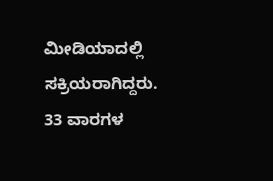ಮೀಡಿಯಾದಲ್ಲಿ ಸಕ್ರಿಯರಾಗಿದ್ದರು. 33 ವಾರಗಳ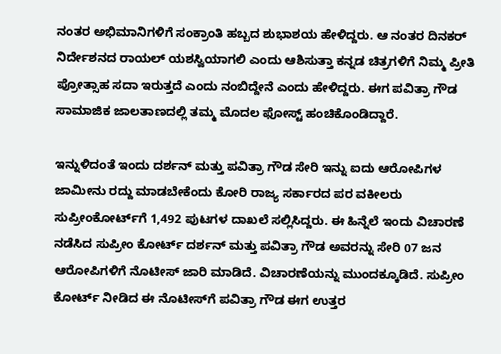ನಂತರ ಅಭಿಮಾನಿಗಳಿಗೆ ಸಂಕ್ರಾಂತಿ ಹಬ್ಬದ ಶುಭಾಶಯ ಹೇಳಿದ್ದರು. ಆ ನಂತರ ದಿನಕರ್ ನಿರ್ದೇಶನದ ರಾಯಲ್ ಯಶಸ್ವಿಯಾಗಲಿ ಎಂದು ಆಶಿಸುತ್ತಾ ಕನ್ನಡ ಚಿತ್ರಗಳಿಗೆ ನಿಮ್ಮ ಪ್ರೀತಿ ಪ್ರೋತ್ಸಾಹ ಸದಾ ಇರುತ್ತದೆ ಎಂದು ನಂಬಿದ್ದೇನೆ ಎಂದು ಹೇಳಿದ್ದರು. ಈಗ ಪವಿತ್ರಾ ಗೌಡ ಸಾಮಾಜಿಕ ಜಾಲತಾಣದಲ್ಲಿ ತಮ್ಮ ಮೊದಲ ಫೋಸ್ಟ್ ಹಂಚಿಕೊಂಡಿದ್ದಾರೆ.

ಇನ್ನುಳಿದಂತೆ ಇಂದು ದರ್ಶನ್ ಮತ್ತು ಪವಿತ್ರಾ ಗೌಡ ಸೇರಿ ಇನ್ನು ಐದು ಆರೋಪಿಗಳ ಜಾಮೀನು ರದ್ದು ಮಾಡಬೇಕೆಂದು ಕೋರಿ ರಾಜ್ಯ ಸರ್ಕಾರದ ಪರ ವಕೀಲರು ಸುಪ್ರೀಂಕೋರ್ಟ್‌ಗೆ 1,492 ಪುಟಗಳ ದಾಖಲೆ ಸಲ್ಲಿಸಿದ್ದರು. ಈ ಹಿನ್ನೆಲೆ ಇಂದು ವಿಚಾರಣೆ ನಡೆಸಿದ ಸುಪ್ರೀಂ ಕೋರ್ಟ್ ದರ್ಶನ್ ಮತ್ತು ಪವಿತ್ರಾ ಗೌಡ ಅವರನ್ನು ಸೇರಿ 07 ಜನ ಆರೋಪಿಗಳಿಗೆ ನೊಟೀಸ್ ಜಾರಿ ಮಾಡಿದೆ. ವಿಚಾರಣೆಯನ್ನು ಮುಂದಕ್ಕೂಡಿದೆ. ಸುಪ್ರೀಂ ಕೋರ್ಟ್ ನೀಡಿದ ಈ ನೊಟೀಸ್‌ಗೆ ಪವಿತ್ರಾ ಗೌಡ ಈಗ ಉತ್ತರ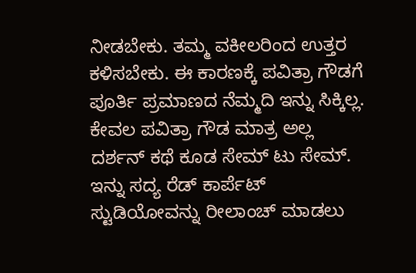ನೀಡಬೇಕು. ತಮ್ಮ ವಕೀಲರಿಂದ ಉತ್ತರ ಕಳಿಸಬೇಕು. ಈ ಕಾರಣಕ್ಕೆ ಪವಿತ್ರಾ ಗೌಡಗೆ ಪೂರ್ತಿ ಪ್ರಮಾಣದ ನೆಮ್ಮದಿ ಇನ್ನು ಸಿಕ್ಕಿಲ್ಲ. ಕೇವಲ ಪವಿತ್ರಾ ಗೌಡ ಮಾತ್ರ ಅಲ್ಲ ದರ್ಶನ್ ಕಥೆ ಕೂಡ ಸೇಮ್ ಟು ಸೇಮ್. ಇನ್ನು ಸದ್ಯ ರೆಡ್ ಕಾರ್ಪೆಟ್ ಸ್ಟುಡಿಯೋವನ್ನು ರೀಲಾಂಚ್ ಮಾಡಲು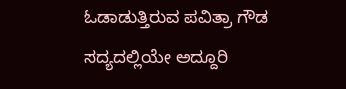ಓಡಾಡುತ್ತಿರುವ ಪವಿತ್ರಾ ಗೌಡ ಸದ್ಯದಲ್ಲಿಯೇ ಅದ್ದೂರಿ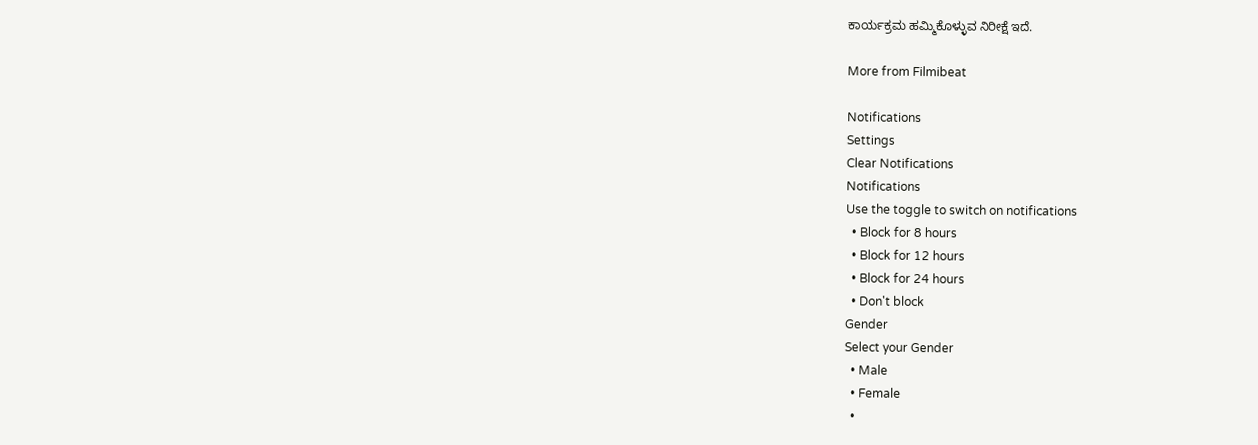ಕಾರ್ಯಕ್ರಮ ಹಮ್ಮಿಕೊಳ್ಳುವ ನಿರೀಕ್ಷೆ ಇದೆ.

More from Filmibeat

Notifications
Settings
Clear Notifications
Notifications
Use the toggle to switch on notifications
  • Block for 8 hours
  • Block for 12 hours
  • Block for 24 hours
  • Don't block
Gender
Select your Gender
  • Male
  • Female
  •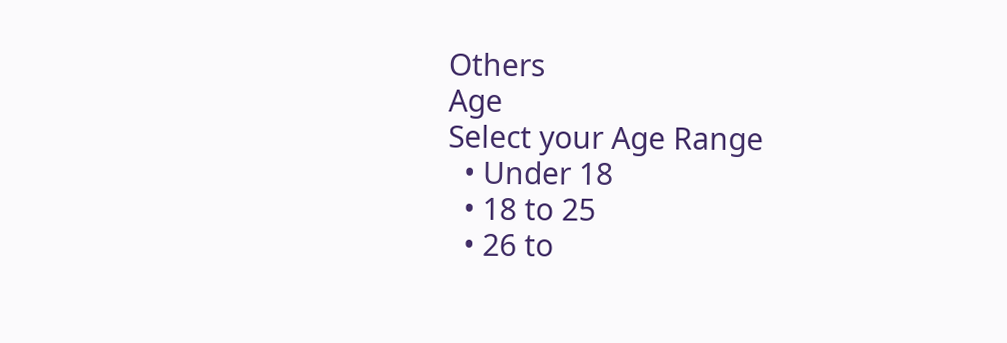Others
Age
Select your Age Range
  • Under 18
  • 18 to 25
  • 26 to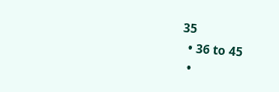35
  • 36 to 45
  •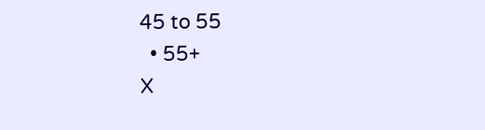45 to 55
  • 55+
X